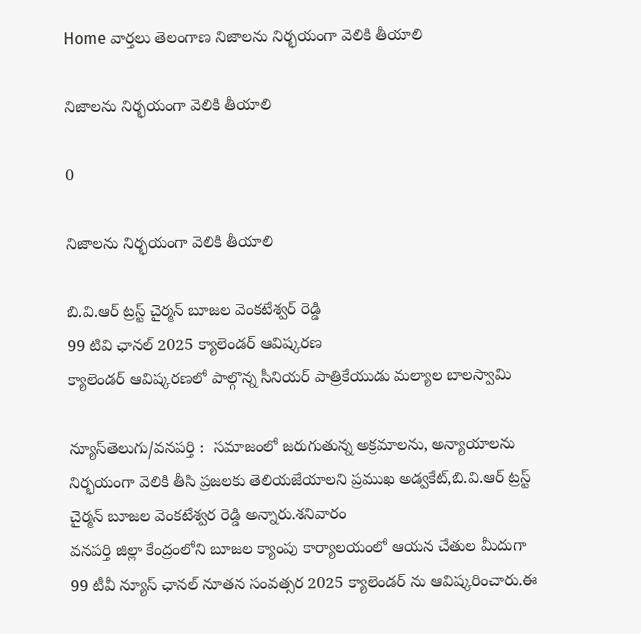Home వార్తలు తెలంగాణ నిజాలను నిర్భయంగా వెలికి తీయాలి

నిజాలను నిర్భయంగా వెలికి తీయాలి

0

నిజాలను నిర్భయంగా వెలికి తీయాలి

బి.వి.ఆర్ ట్రస్ట్ చైర్మన్ బూజల వెంకటేశ్వర్ రెడ్డి
99 టివి ఛానల్ 2025 క్యాలెండర్ ఆవిష్కరణ
క్యాలెండర్ ఆవిష్కరణలో పాల్గొన్న సీనియర్ పాత్రికేయుడు మల్యాల బాలస్వామి

న్యూస్‌తెలుగు/వ‌న‌ప‌ర్తి :  సమాజంలో జరుగుతున్న అక్రమాలను, అన్యాయాలను నిర్భయంగా వెలికి తీసి ప్రజలకు తెలియజేయాలని ప్రముఖ అడ్వకేట్,బి.వి.ఆర్ ట్రస్ట్ చైర్మన్ బూజల వెంకటేశ్వర రెడ్డి అన్నారు.శనివారం
వనపర్తి జిల్లా కేంద్రంలోని బూజల క్యాంపు కార్యాలయంలో ఆయన చేతుల మీదుగా 99 టీవీ న్యూస్ ఛానల్ నూతన సంవత్సర 2025 క్యాలెండర్ ను ఆవిష్కరించారు.ఈ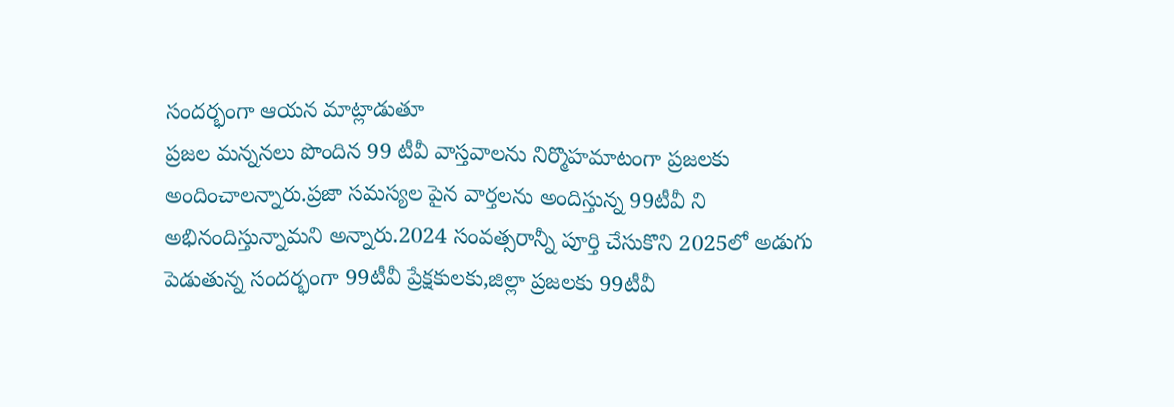సందర్భంగా ఆయన మాట్లాడుతూ
ప్రజల మన్ననలు పొందిన 99 టీవీ వాస్తవాలను నిర్మొహమాటంగా ప్రజలకు అందించాలన్నారు.ప్రజా సమస్యల పైన వార్తలను అందిస్తున్న 99టీవీ ని అభినందిస్తున్నామని అన్నారు.2024 సంవత్సరాన్నీ పూర్తి చేసుకొని 2025లో అడుగు పెడుతున్న సందర్భంగా 99టీవీ ప్రేక్షకులకు,జిల్లా ప్రజలకు 99టీవీ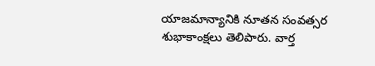యాజమాన్యానికి నూతన సంవత్సర శుభాకాంక్షలు తెలిపారు. వార్త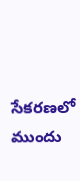సేకరణలో ముందు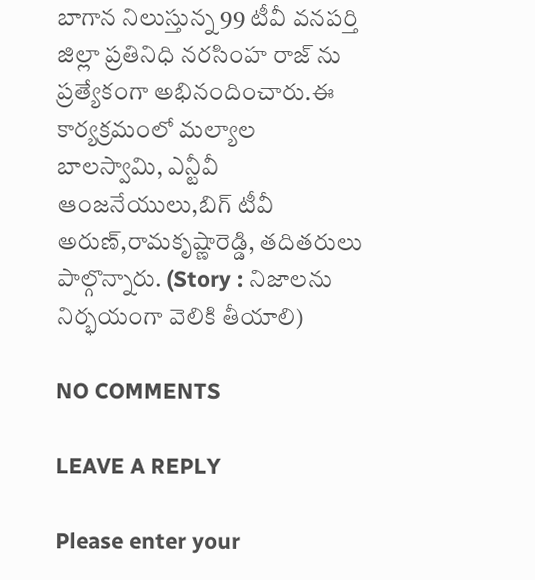బాగాన నిలుస్తున్న 99 టీవీ వనపర్తి జిల్లా ప్రతినిధి నరసింహ రాజ్ ను ప్రత్యేకంగా అభినందించారు.ఈ కార్యక్రమంలో మల్యాల బాలస్వామి, ఎన్టీవీ ఆంజనేయులు,బిగ్ టీవీ అరుణ్,రామకృష్ణారెడ్డి, తదితరులు పాల్గొన్నారు. (Story : నిజాలను నిర్భయంగా వెలికి తీయాలి)

NO COMMENTS

LEAVE A REPLY

Please enter your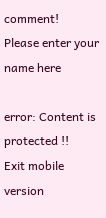comment!
Please enter your name here

error: Content is protected !!
Exit mobile version